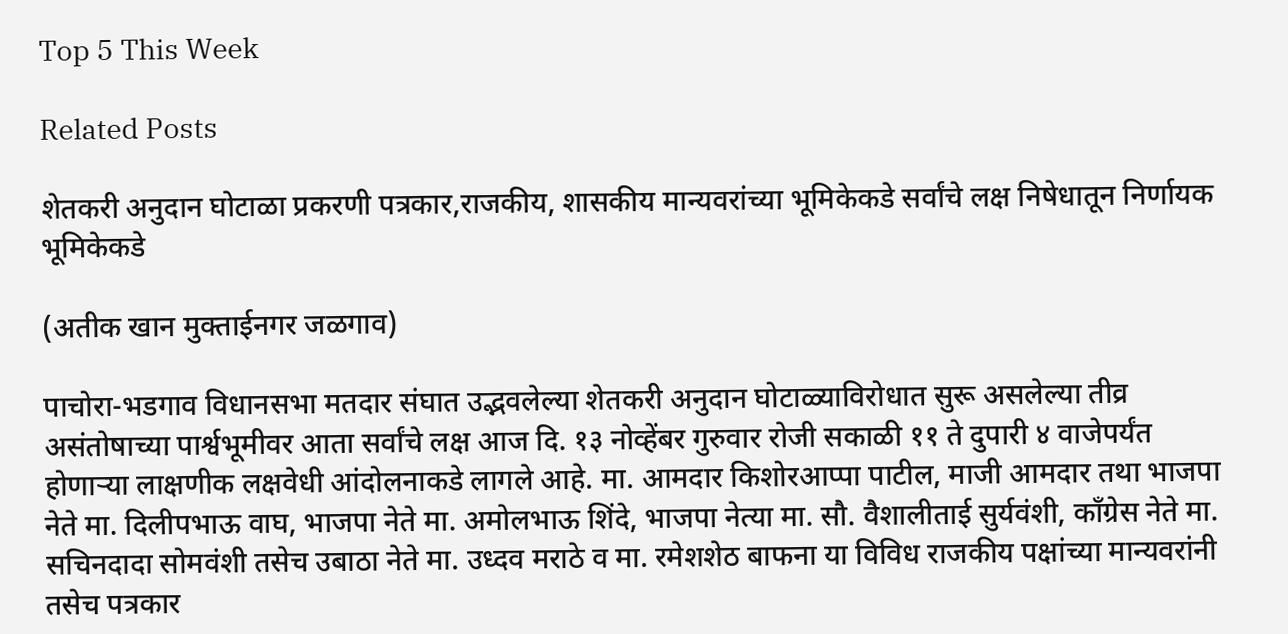Top 5 This Week

Related Posts

शेतकरी अनुदान घोटाळा प्रकरणी पत्रकार,राजकीय, शासकीय मान्यवरांच्या भूमिकेकडे सर्वांचे लक्ष निषेधातून निर्णायक भूमिकेकडे

(अतीक खान मुक्ताईनगर जळगाव)

पाचोरा-भडगाव विधानसभा मतदार संघात उद्भवलेल्या शेतकरी अनुदान घोटाळ्याविरोधात सुरू असलेल्या तीव्र असंतोषाच्या पार्श्वभूमीवर आता सर्वांचे लक्ष आज दि. १३ नोव्हेंबर गुरुवार रोजी सकाळी ११ ते दुपारी ४ वाजेपर्यंत होणाऱ्या लाक्षणीक लक्षवेधी आंदोलनाकडे लागले आहे. मा. आमदार किशोरआप्पा पाटील, माजी आमदार तथा भाजपा नेते मा. दिलीपभाऊ वाघ, भाजपा नेते मा. अमोलभाऊ शिंदे, भाजपा नेत्या मा. सौ. वैशालीताई सुर्यवंशी, काँग्रेस नेते मा. सचिनदादा सोमवंशी तसेच उबाठा नेते मा. उध्दव मराठे व मा. रमेशशेठ बाफना या विविध राजकीय पक्षांच्या मान्यवरांनी तसेच पत्रकार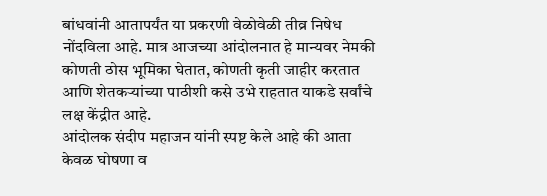बांधवांनी आतापर्यंत या प्रकरणी वेळोवेळी तीव्र निषेध नोंदविला आहे. मात्र आजच्या आंदोलनात हे मान्यवर नेमकी कोणती ठोस भूमिका घेतात, कोणती कृती जाहीर करतात आणि शेतकऱ्यांच्या पाठीशी कसे उभे राहतात याकडे सर्वांचे लक्ष केंद्रीत आहे.
आंदोलक संदीप महाजन यांनी स्पष्ट केले आहे की आता केवळ घोषणा व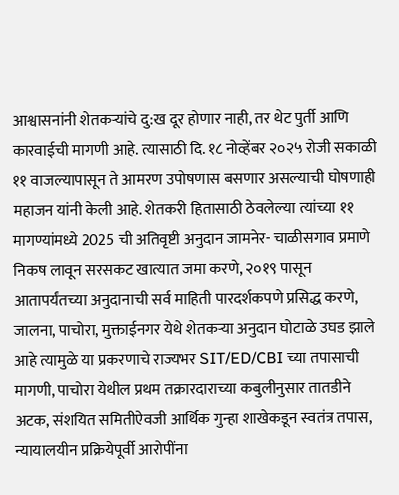आश्वासनांनी शेतकऱ्यांचे दु:ख दूर होणार नाही, तर थेट पुर्ती आणि कारवाईची मागणी आहे. त्यासाठी दि. १८ नोव्हेंबर २०२५ रोजी सकाळी ११ वाजल्यापासून ते आमरण उपोषणास बसणार असल्याची घोषणाही महाजन यांनी केली आहे. शेतकरी हितासाठी ठेवलेल्या त्यांच्या ११ मागण्यांमध्ये 2025 ची अतिवृष्टी अनुदान जामनेर- चाळीसगाव प्रमाणे निकष लावून सरसकट खात्यात जमा करणे, २०१९ पासून आतापर्यंतच्या अनुदानाची सर्व माहिती पारदर्शकपणे प्रसिद्ध करणे, जालना, पाचोरा, मुक्ताईनगर येथे शेतकऱ्या अनुदान घोटाळे उघड झाले आहे त्यामुळे या प्रकरणाचे राज्यभर SIT/ED/CBI च्या तपासाची मागणी, पाचोरा येथील प्रथम तक्रारदाराच्या कबुलीनुसार तातडीने अटक, संशयित समितीऐवजी आर्थिक गुन्हा शाखेकडून स्वतंत्र तपास, न्यायालयीन प्रक्रियेपूर्वी आरोपींना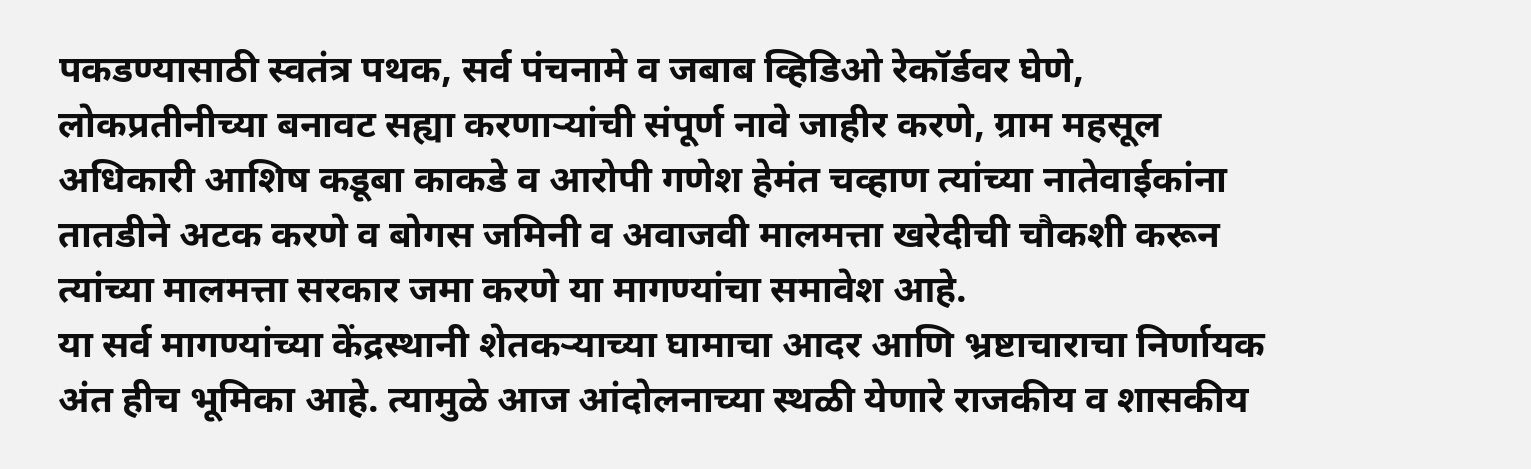पकडण्यासाठी स्वतंत्र पथक, सर्व पंचनामे व जबाब व्हिडिओ रेकॉर्डवर घेणे, लोकप्रतीनीच्या बनावट सह्या करणाऱ्यांची संपूर्ण नावे जाहीर करणे, ग्राम महसूल अधिकारी आशिष कडूबा काकडे व आरोपी गणेश हेमंत चव्हाण त्यांच्या नातेवाईकांना तातडीने अटक करणे व बोगस जमिनी व अवाजवी मालमत्ता खरेदीची चौकशी करून त्यांच्या मालमत्ता सरकार जमा करणे या मागण्यांचा समावेश आहे.
या सर्व मागण्यांच्या केंद्रस्थानी शेतकऱ्याच्या घामाचा आदर आणि भ्रष्टाचाराचा निर्णायक अंत हीच भूमिका आहे. त्यामुळे आज आंदोलनाच्या स्थळी येणारे राजकीय व शासकीय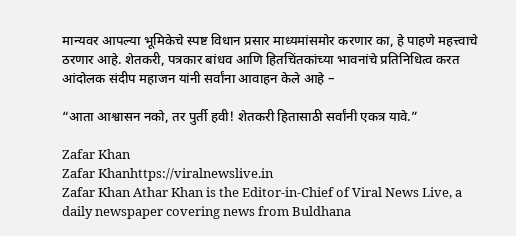मान्यवर आपल्या भूमिकेचे स्पष्ट विधान प्रसार माध्यमांसमोर करणार का, हे पाहणे महत्त्वाचे ठरणार आहे. शेतकरी, पत्रकार बांधव आणि हितचिंतकांच्या भावनांचे प्रतिनिधित्व करत आंदोलक संदीप महाजन यांनी सर्वांना आवाहन केले आहे –

“आता आश्वासन नको, तर पुर्ती हवी! शेतकरी हितासाठी सर्वांनी एकत्र यावे.”

Zafar Khan
Zafar Khanhttps://viralnewslive.in
Zafar Khan Athar Khan is the Editor-in-Chief of Viral News Live, a daily newspaper covering news from Buldhana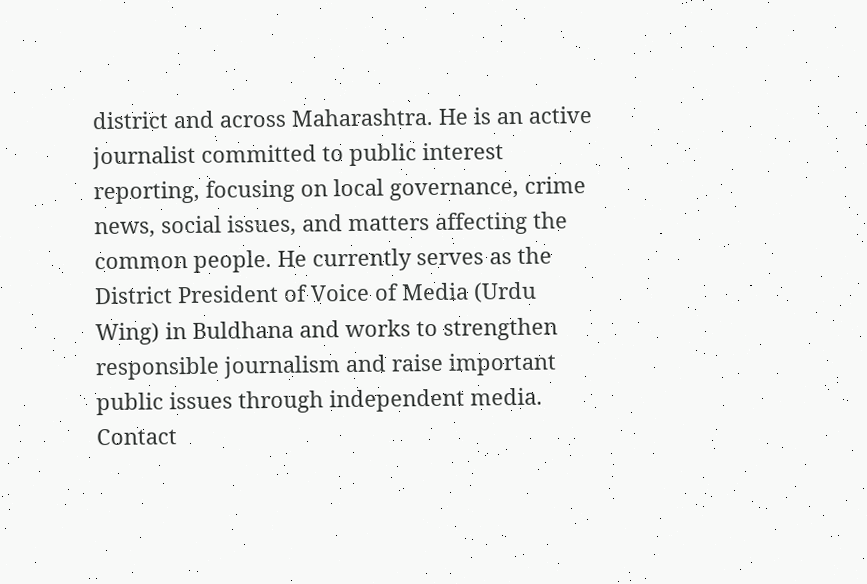district and across Maharashtra. He is an active journalist committed to public interest reporting, focusing on local governance, crime news, social issues, and matters affecting the common people. He currently serves as the District President of Voice of Media (Urdu Wing) in Buldhana and works to strengthen responsible journalism and raise important public issues through independent media. Contact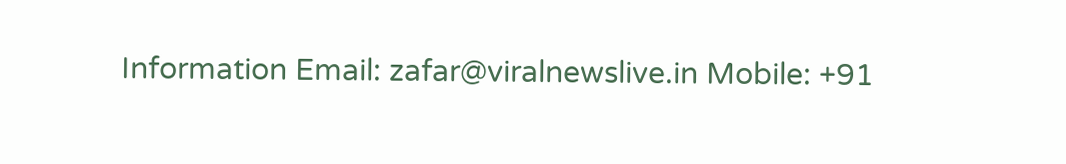Information Email: zafar@viralnewslive.in Mobile: +91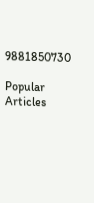9881850730

Popular Articles